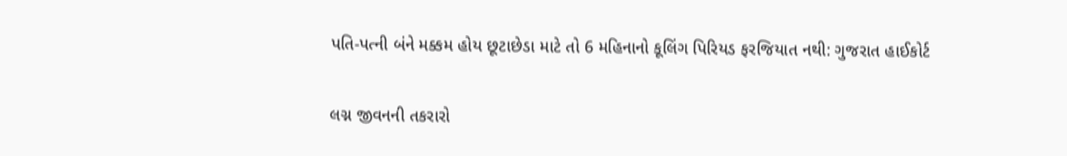પતિ-પત્ની બંને મક્કમ હોય છૂટાછેડા માટે તો 6 મહિનાનો કૂલિંગ પિરિયડ ફરજિયાત નથી: ગુજરાત હાઈકોર્ટ

લગ્ન જીવનની તકરારો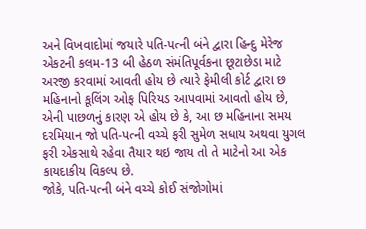અને વિખવાદોમાં જયારે પતિ-પત્ની બંને દ્વારા હિન્દુ મેરેજ એકટની કલમ-13 બી હેઠળ સંમંતિપૂર્વકના છૂટાછેડા માટે અરજી કરવામાં આવતી હોય છે ત્યારે ફેમીલી કોર્ટ દ્વારા છ મહિનાનો કૂલિંગ ઓફ પિરિયડ આપવામાં આવતો હોય છે, એની પાછળનું કારણ એ હોય છે કે, આ છ મહિનાના સમય દરમિયાન જો પતિ-પત્ની વચ્ચે ફરી સુમેળ સધાય અથવા યુગલ ફરી એકસાથે રહેવા તૈયાર થઇ જાય તો તે માટેનો આ એક કાયદાકીય વિકલ્પ છે.
જોકે, પતિ-પત્ની બંને વચ્ચે કોઈ સંજોગોમાં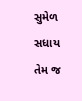સુમેળ સધાય તેમ જ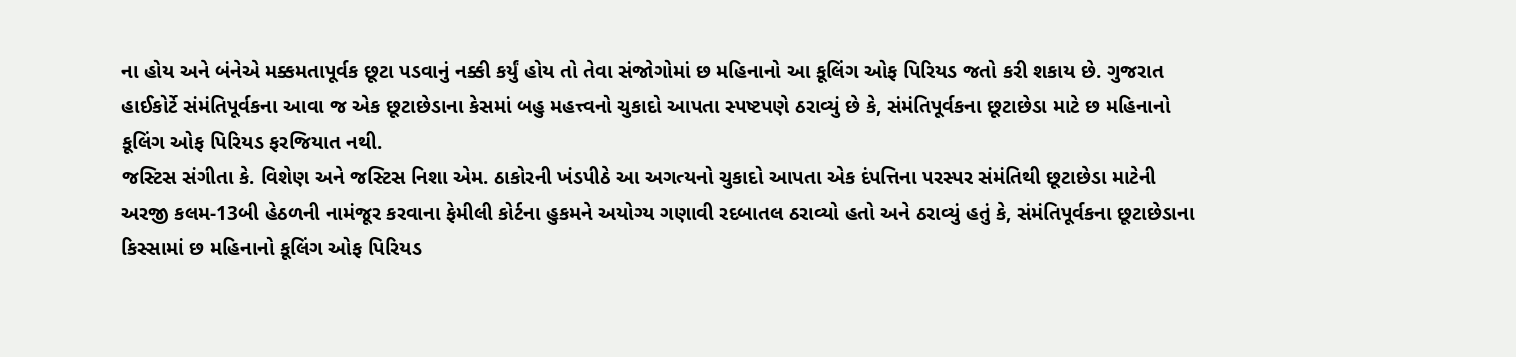ના હોય અને બંનેએ મક્કમતાપૂર્વક છૂટા પડવાનું નક્કી કર્યું હોય તો તેવા સંજોગોમાં છ મહિનાનો આ કૂલિંગ ઓફ પિરિયડ જતો કરી શકાય છે. ગુજરાત હાઈકોર્ટે સંમંતિપૂર્વકના આવા જ એક છૂટાછેડાના કેસમાં બહુ મહત્ત્વનો ચુકાદો આપતા સ્પષ્ટપણે ઠરાવ્યું છે કે, સંમંતિપૂર્વકના છૂટાછેડા માટે છ મહિનાનો કૂલિંગ ઓફ પિરિયડ ફરજિયાત નથી.
જસ્ટિસ સંગીતા કે. વિશેણ અને જસ્ટિસ નિશા એમ. ઠાકોરની ખંડપીઠે આ અગત્યનો ચુકાદો આપતા એક દંપત્તિના પરસ્પર સંમંતિથી છૂટાછેડા માટેની અરજી કલમ-13બી હેઠળની નામંજૂર કરવાના ફેમીલી કોર્ટના હુકમને અયોગ્ય ગણાવી રદબાતલ ઠરાવ્યો હતો અને ઠરાવ્યું હતું કે, સંમંતિપૂર્વકના છૂટાછેડાના કિસ્સામાં છ મહિનાનો કૂલિંગ ઓફ પિરિયડ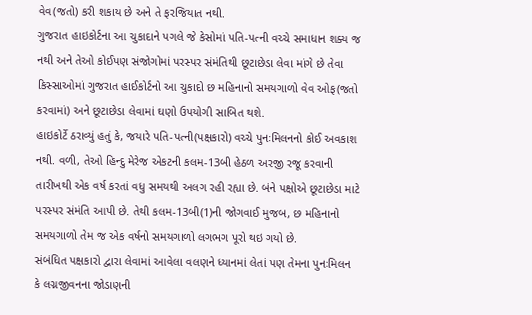વેવ(જતો) કરી શકાય છે અને તે ફરજિયાત નથી.
ગુજરાત હાઇકોર્ટના આ ચુકાદાને પગલે જે કેસોમાં પતિ-પત્ની વચ્ચે સમાધાન શક્ય જ નથી અને તેઓ કોઈપણ સંજોગોમાં પરસ્પર સંમંતિથી છૂટાછેડા લેવા માંગે છે તેવા કિસ્સાઓમાં ગુજરાત હાઈકોર્ટનો આ ચુકાદો છ મહિનાનો સમયગાળો વેવ ઓફ(જતો કરવામાં) અને છૂટાછેડા લેવામાં ઘણો ઉપયોગી સાબિત થશે.
હાઇકોર્ટે ઠરાવ્યું હતું કે, જયારે પતિ-પત્ની(પક્ષકારો) વચ્ચે પુનઃમિલનનો કોઈ અવકાશ નથી. વળી, તેઓ હિન્દુ મેરેજ એકટની કલમ-13બી હેઠળ અરજી રજૂ કરવાની તારીખથી એક વર્ષ કરતાં વધુ સમયથી અલગ રહી રહ્યા છે. બંને પક્ષોએ છૂટાછેડા માટે પરસ્પર સંમંતિ આપી છે. તેથી કલમ-13બી(1)ની જોગવાઈ મુજબ, છ મહિનાનો સમયગાળો તેમ જ એક વર્ષનો સમયગાળો લગભગ પૂરો થઇ ગયો છે.
સંબંધિત પક્ષકારો દ્વારા લેવામાં આવેલા વલણને ધ્યાનમાં લેતાં પણ તેમના પુનઃમિલન કે લગ્નજીવનના જોડાણની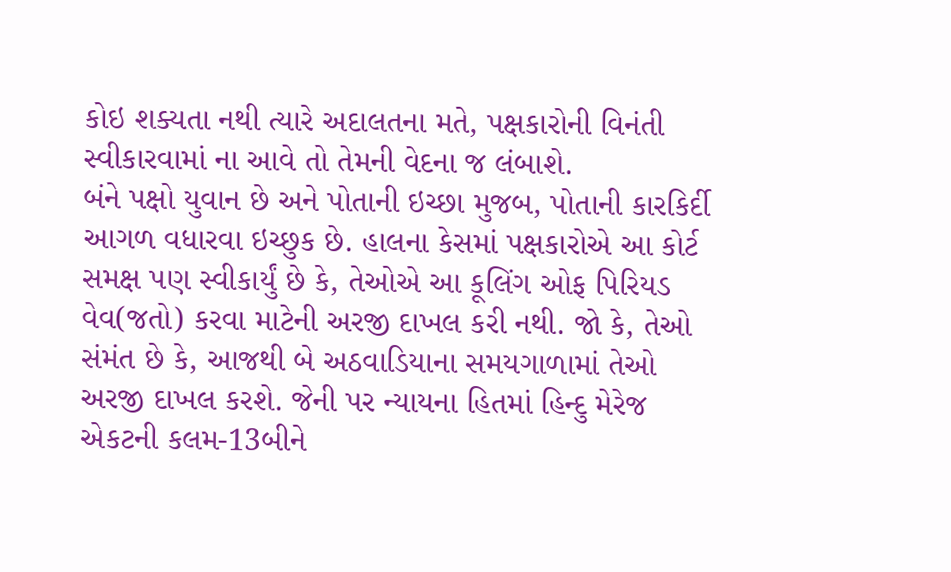કોઇ શક્યતા નથી ત્યારે અદાલતના મતે, પક્ષકારોની વિનંતી સ્વીકારવામાં ના આવે તો તેમની વેદના જ લંબાશે.
બંને પક્ષો યુવાન છે અને પોતાની ઇચ્છા મુજબ, પોતાની કારકિર્દી આગળ વધારવા ઇચ્છુક છે. હાલના કેસમાં પક્ષકારોએ આ કોર્ટ સમક્ષ પણ સ્વીકાર્યું છે કે, તેઓએ આ કૂલિંગ ઓફ પિરિયડ વેવ(જતો) કરવા માટેની અરજી દાખલ કરી નથી. જો કે, તેઓ સંમંત છે કે, આજથી બે અઠવાડિયાના સમયગાળામાં તેઓ અરજી દાખલ કરશે. જેની પર ન્યાયના હિતમાં હિન્દુ મેરેજ એકટની કલમ-13બીને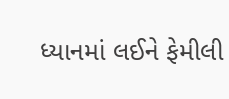ધ્યાનમાં લઈને ફેમીલી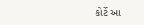કોર્ટે આ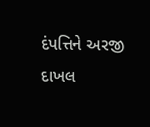દંપત્તિને અરજી દાખલ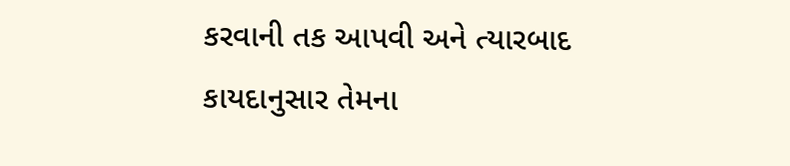કરવાની તક આપવી અને ત્યારબાદ કાયદાનુસાર તેમના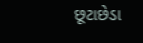છૂટાછેડા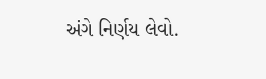અંગે નિર્ણય લેવો.